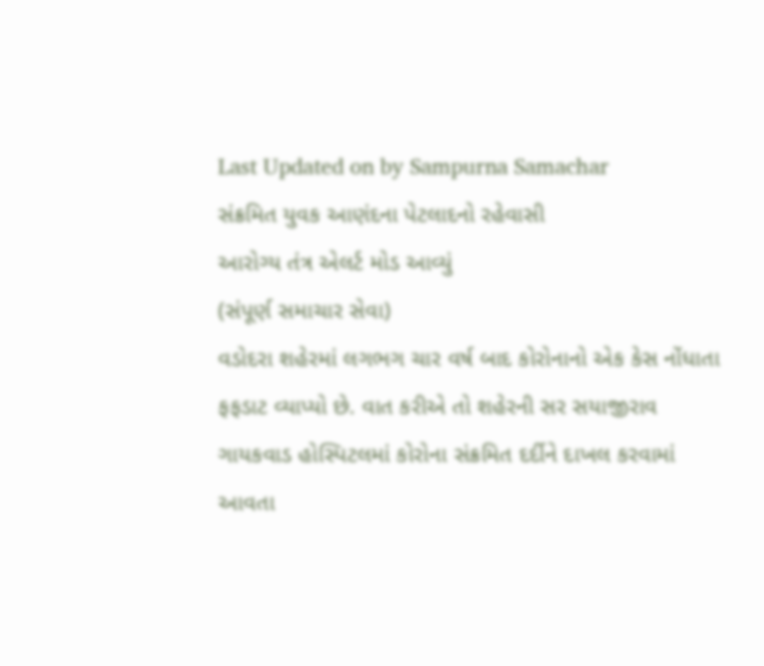Last Updated on by Sampurna Samachar
સંક્રમિત યુવક આણંદના પેટલાદનો રહેવાસી
આરોગ્ય તંત્ર એલર્ટ મોડ આવ્યું
(સંપૂર્ણ સમાચાર સેવા)
વડોદરા શહેરમાં લગભગ ચાર વર્ષ બાદ કોરોનાનો એક કેસ નોંધાતા ફફડાટ વ્યાપ્યો છે. વાત કરીએ તો શહેરની સર સયાજીરાવ ગાયકવાડ હોસ્પિટલમાં કોરોના સંક્રમિત દર્દીને દાખલ કરવામાં આવતા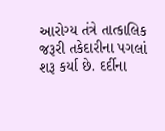આરોગ્ય તંત્રે તાત્કાલિક જરૂરી તકેદારીના પગલાં શરૂ કર્યા છે. દર્દીના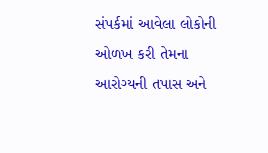સંપર્કમાં આવેલા લોકોની ઓળખ કરી તેમના આરોગ્યની તપાસ અને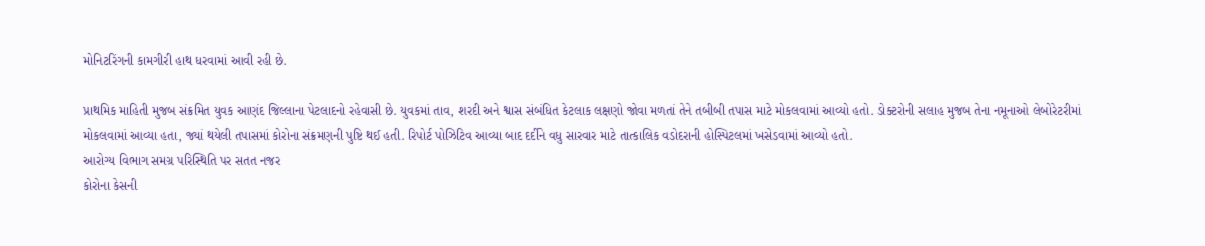મોનિટરિંગની કામગીરી હાથ ધરવામાં આવી રહી છે.

પ્રાથમિક માહિતી મુજબ સંક્રમિત યુવક આણંદ જિલ્લાના પેટલાદનો રહેવાસી છે. યુવકમાં તાવ, શરદી અને શ્વાસ સંબંધિત કેટલાક લક્ષણો જોવા મળતાં તેને તબીબી તપાસ માટે મોકલવામાં આવ્યો હતો. ડોક્ટરોની સલાહ મુજબ તેના નમૂનાઓ લેબોરેટરીમાં મોકલવામાં આવ્યા હતા, જ્યાં થયેલી તપાસમાં કોરોના સંક્રમણની પુષ્ટિ થઈ હતી. રિપોર્ટ પોઝિટિવ આવ્યા બાદ દર્દીને વધુ સારવાર માટે તાત્કાલિક વડોદરાની હોસ્પિટલમાં ખસેડવામાં આવ્યો હતો.
આરોગ્ય વિભાગ સમગ્ર પરિસ્થિતિ પર સતત નજર
કોરોના કેસની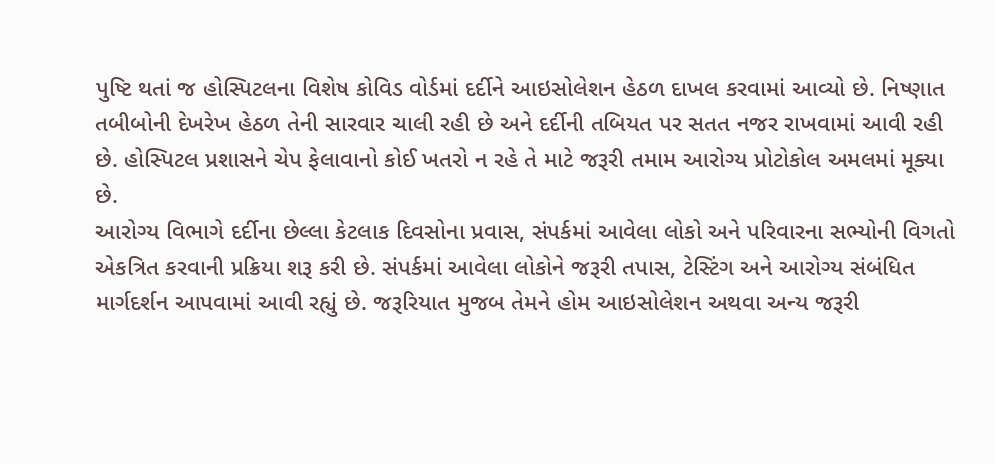પુષ્ટિ થતાં જ હોસ્પિટલના વિશેષ કોવિડ વોર્ડમાં દર્દીને આઇસોલેશન હેઠળ દાખલ કરવામાં આવ્યો છે. નિષ્ણાત તબીબોની દેખરેખ હેઠળ તેની સારવાર ચાલી રહી છે અને દર્દીની તબિયત પર સતત નજર રાખવામાં આવી રહી છે. હોસ્પિટલ પ્રશાસને ચેપ ફેલાવાનો કોઈ ખતરો ન રહે તે માટે જરૂરી તમામ આરોગ્ય પ્રોટોકોલ અમલમાં મૂક્યા છે.
આરોગ્ય વિભાગે દર્દીના છેલ્લા કેટલાક દિવસોના પ્રવાસ, સંપર્કમાં આવેલા લોકો અને પરિવારના સભ્યોની વિગતો એકત્રિત કરવાની પ્રક્રિયા શરૂ કરી છે. સંપર્કમાં આવેલા લોકોને જરૂરી તપાસ, ટેસ્ટિંગ અને આરોગ્ય સંબંધિત માર્ગદર્શન આપવામાં આવી રહ્યું છે. જરૂરિયાત મુજબ તેમને હોમ આઇસોલેશન અથવા અન્ય જરૂરી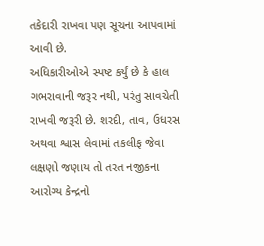તકેદારી રાખવા પણ સૂચના આપવામાં આવી છે.
અધિકારીઓએ સ્પષ્ટ કર્યું છે કે હાલ ગભરાવાની જરૂર નથી, પરંતુ સાવચેતી રાખવી જરૂરી છે. શરદી, તાવ, ઉધરસ અથવા શ્વાસ લેવામાં તકલીફ જેવા લક્ષણો જણાય તો તરત નજીકના આરોગ્ય કેન્દ્રનો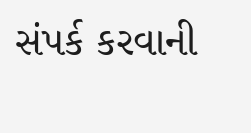સંપર્ક કરવાની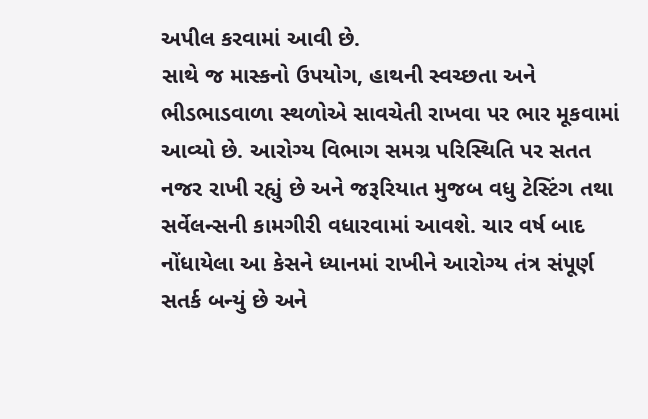અપીલ કરવામાં આવી છે.
સાથે જ માસ્કનો ઉપયોગ, હાથની સ્વચ્છતા અને ભીડભાડવાળા સ્થળોએ સાવચેતી રાખવા પર ભાર મૂકવામાં આવ્યો છે. આરોગ્ય વિભાગ સમગ્ર પરિસ્થિતિ પર સતત નજર રાખી રહ્યું છે અને જરૂરિયાત મુજબ વધુ ટેસ્ટિંગ તથા સર્વેલન્સની કામગીરી વધારવામાં આવશે. ચાર વર્ષ બાદ નોંધાયેલા આ કેસને ધ્યાનમાં રાખીને આરોગ્ય તંત્ર સંપૂર્ણ સતર્ક બન્યું છે અને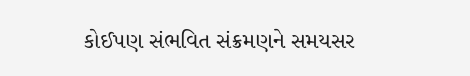કોઈપણ સંભવિત સંક્રમણને સમયસર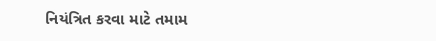નિયંત્રિત કરવા માટે તમામ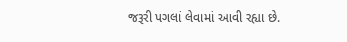જરૂરી પગલાં લેવામાં આવી રહ્યા છે.